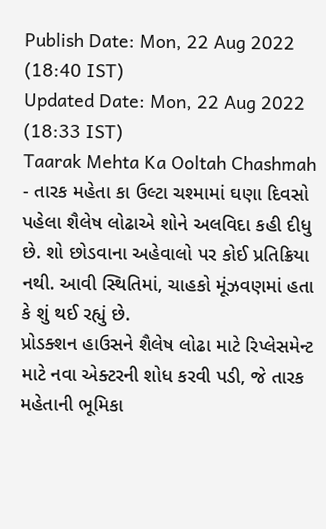Publish Date: Mon, 22 Aug 2022 (18:40 IST)
Updated Date: Mon, 22 Aug 2022 (18:33 IST)
Taarak Mehta Ka Ooltah Chashmah - તારક મહેતા કા ઉલ્ટા ચશ્મામાં ઘણા દિવસો પહેલા શૈલેષ લોઢાએ શોને અલવિદા કહી દીધુ છે. શો છોડવાના અહેવાલો પર કોઈ પ્રતિક્રિયા નથી. આવી સ્થિતિમાં, ચાહકો મૂંઝવણમાં હતા કે શું થઈ રહ્યું છે.
પ્રોડક્શન હાઉસને શૈલેષ લોઢા માટે રિપ્લેસમેન્ટ માટે નવા એક્ટરની શોધ કરવી પડી, જે તારક મહેતાની ભૂમિકા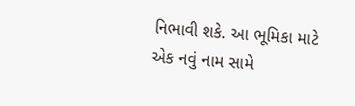નિભાવી શકે. આ ભૂમિકા માટે એક નવું નામ સામે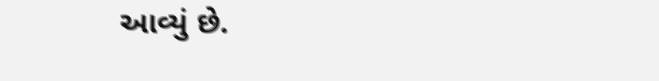આવ્યું છે.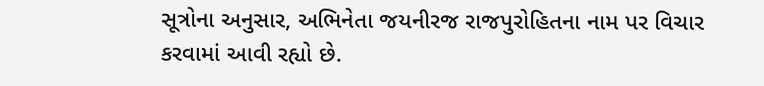સૂત્રોના અનુસાર, અભિનેતા જયનીરજ રાજપુરોહિતના નામ પર વિચાર કરવામાં આવી રહ્યો છે.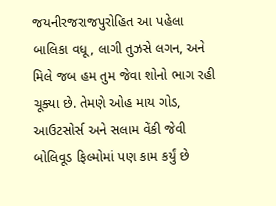જયનીરજરાજપુરોહિત આ પહેલા બાલિકા વધૂ, લાગી તુઝસે લગન, અને મિલે જબ હમ તુમ જેવા શોનો ભાગ રહી ચૂક્યા છે. તેમણે ઓહ માય ગોડ, આઉટસોર્સ અને સલામ વેંકી જેવી બોલિવૂડ ફિલ્મોમાં પણ કામ કર્યું છે